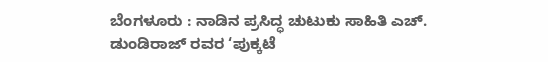ಬೆಂಗಳೂರು : ನಾಡಿನ ಪ್ರಸಿದ್ಧ ಚುಟುಕು ಸಾಹಿತಿ ಎಚ್. ಡುಂಡಿರಾಜ್ ರವರ ‘ಪುಕ್ಕಟೆ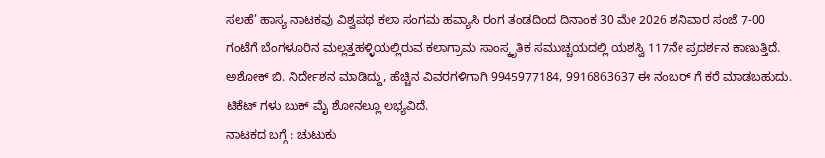ಸಲಹೆ’ ಹಾಸ್ಯ ನಾಟಕವು ವಿಶ್ವಪಥ ಕಲಾ ಸಂಗಮ ಹವ್ಯಾಸಿ ರಂಗ ತಂಡದಿಂದ ದಿನಾಂಕ 30 ಮೇ 2026 ಶನಿವಾರ ಸಂಜೆ 7-00 ಗಂಟೆಗೆ ಬೆಂಗಳೂರಿನ ಮಲ್ಲತ್ತಹಳ್ಳಿಯಲ್ಲಿರುವ ಕಲಾಗ್ರಾಮ ಸಾಂಸ್ಕೃತಿಕ ಸಮುಚ್ಚಯದಲ್ಲಿ ಯಶಸ್ವಿ 117ನೇ ಪ್ರದರ್ಶನ ಕಾಣುತ್ತಿದೆ. ಅಶೋಕ್ ಬಿ. ನಿರ್ದೇಶನ ಮಾಡಿದ್ದು, ಹೆಚ್ಚಿನ ವಿವರಗಳಿಗಾಗಿ 9945977184, 9916863637 ಈ ನಂಬರ್ ಗೆ ಕರೆ ಮಾಡಬಹುದು. ಟಿಕೆಟ್ ಗಳು ಬುಕ್ ಮೈ ಶೋನಲ್ಲೂ ಲಭ್ಯವಿದೆ.
ನಾಟಕದ ಬಗ್ಗೆ : ಚುಟುಕು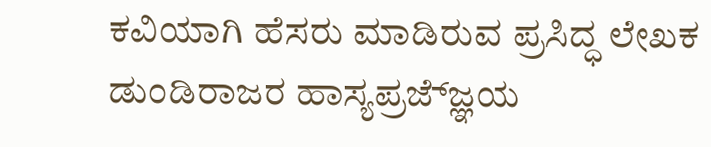ಕವಿಯಾಗಿ ಹೆಸರು ಮಾಡಿರುವ ಪ್ರಸಿದ್ಧ ಲೇಖಕ ಡುಂಡಿರಾಜರ ಹಾಸ್ಯಪ್ರಜ್ಜ್ಞೆಯ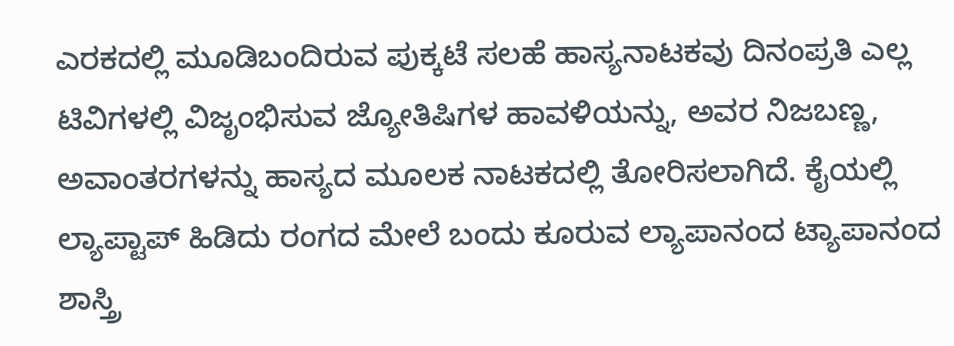ಎರಕದಲ್ಲಿ ಮೂಡಿಬಂದಿರುವ ಪುಕ್ಕಟೆ ಸಲಹೆ ಹಾಸ್ಯನಾಟಕವು ದಿನಂಪ್ರತಿ ಎಲ್ಲ ಟಿವಿಗಳಲ್ಲಿ ವಿಜೃಂಭಿಸುವ ಜ್ಯೋತಿಷಿಗಳ ಹಾವಳಿಯನ್ನು, ಅವರ ನಿಜಬಣ್ಣ, ಅವಾಂತರಗಳನ್ನು ಹಾಸ್ಯದ ಮೂಲಕ ನಾಟಕದಲ್ಲಿ ತೋರಿಸಲಾಗಿದೆ. ಕೈಯಲ್ಲಿ ಲ್ಯಾಪ್ಟಾಪ್ ಹಿಡಿದು ರಂಗದ ಮೇಲೆ ಬಂದು ಕೂರುವ ಲ್ಯಾಪಾನಂದ ಟ್ಯಾಪಾನಂದ ಶಾಸ್ತ್ರಿ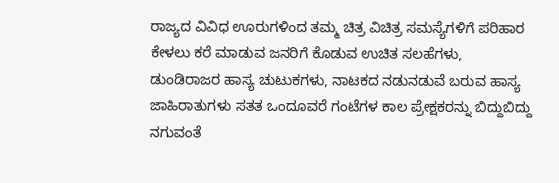ರಾಜ್ಯದ ವಿವಿಧ ಊರುಗಳಿಂದ ತಮ್ಮ ಚಿತ್ರ ವಿಚಿತ್ರ ಸಮಸ್ಯೆಗಳಿಗೆ ಪರಿಹಾರ ಕೇಳಲು ಕರೆ ಮಾಡುವ ಜನರಿಗೆ ಕೊಡುವ ಉಚಿತ ಸಲಹೆಗಳು, ಡುಂಡಿರಾಜರ ಹಾಸ್ಯ ಚುಟುಕಗಳು, ನಾಟಕದ ನಡುನಡುವೆ ಬರುವ ಹಾಸ್ಯ ಜಾಹಿರಾತುಗಳು ಸತತ ಒಂದೂವರೆ ಗಂಟೆಗಳ ಕಾಲ ಪ್ರೇಕ್ಷಕರನ್ನು ಬಿದ್ದುಬಿದ್ದು ನಗುವಂತೆ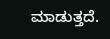ಮಾಡುತ್ತದೆ.